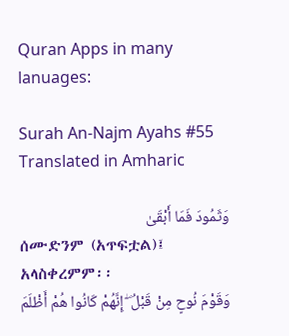Quran Apps in many lanuages:

Surah An-Najm Ayahs #55 Translated in Amharic

وَثَمُودَ فَمَا أَبْقَىٰ
ሰሙድንም (አጥፍቷል)፤ አላስቀረምም፡፡
وَقَوْمَ نُوحٍ مِنْ قَبْلُ ۖ إِنَّهُمْ كَانُوا هُمْ أَظْلَمَ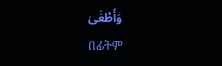وَأَطْغَىٰ
በፊትም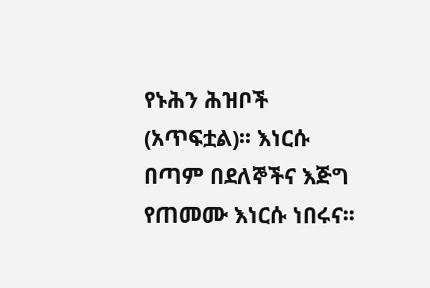የኑሕን ሕዝቦች (አጥፍቷል)፡፡ እነርሱ በጣም በደለኞችና እጅግ የጠመሙ እነርሱ ነበሩና፡፡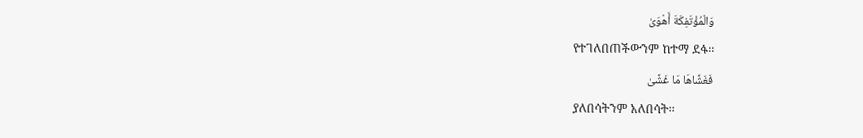وَالْمُؤْتَفِكَةَ أَهْوَىٰ
የተገለበጠችውንም ከተማ ደፋ፡፡
فَغَشَّاهَا مَا غَشَّىٰ
ያለበሳትንም አለበሳት፡፡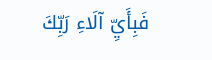فَبِأَيِّ آلَاءِ رَبِّكَ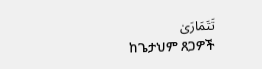تَتَمَارَىٰ
ከጌታህም ጸጋዎች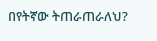በየትኛው ትጠራጠራለህ?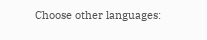Choose other languages: